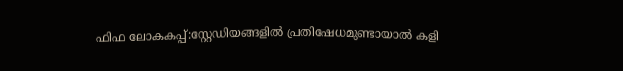ഫിഫ ലോകകപ്പ്:സ്റ്റേഡിയങ്ങളില്‍ പ്രതിഷേധമുണ്ടായാല്‍ കളി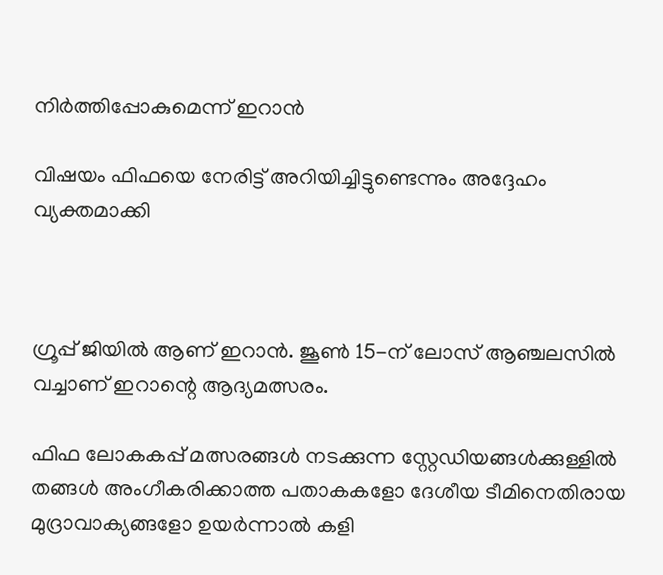നിര്‍ത്തിപ്പോകുമെന്ന് ഇറാന്‍

വിഷയം ഫിഫയെ നേരിട്ട് അറിയിച്ചിട്ടുണ്ടെന്നും അദ്ദേഹം വ്യക്തമാക്കി



ഗ്രൂപ്പ് ജിയില്‍ ആണ് ഇറാന്‍. ജൂണ്‍ 15-ന് ലോസ് ആഞ്ചലസില്‍ വച്ചാണ് ഇറാന്റെ ആദ്യമത്സരം.

ഫിഫ ലോകകപ്പ് മത്സരങ്ങള്‍ നടക്കുന്ന സ്റ്റേഡിയങ്ങള്‍ക്കുള്ളില്‍ തങ്ങള്‍ അംഗീകരിക്കാത്ത പതാകകളോ ദേശീയ ടീമിനെതിരായ മുദ്രാവാക്യങ്ങളോ ഉയര്‍ന്നാല്‍ കളി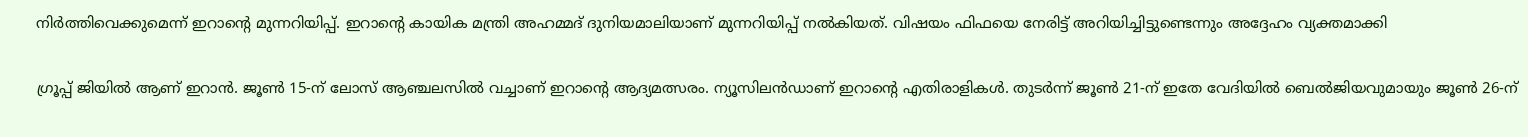നിര്‍ത്തിവെക്കുമെന്ന് ഇറാന്റെ മുന്നറിയിപ്പ്. ഇറാന്റെ കായിക മന്ത്രി അഹമ്മദ് ദുനിയമാലിയാണ് മുന്നറിയിപ്പ് നല്‍കിയത്. വിഷയം ഫിഫയെ നേരിട്ട് അറിയിച്ചിട്ടുണ്ടെന്നും അദ്ദേഹം വ്യക്തമാക്കി

ഗ്രൂപ്പ് ജിയില്‍ ആണ് ഇറാന്‍. ജൂണ്‍ 15-ന് ലോസ് ആഞ്ചലസില്‍ വച്ചാണ് ഇറാന്റെ ആദ്യമത്സരം. ന്യൂസിലന്‍ഡാണ് ഇറാന്റെ എതിരാളികള്‍. തുടര്‍ന്ന് ജൂണ്‍ 21-ന് ഇതേ വേദിയില്‍ ബെല്‍ജിയവുമായും ജൂണ്‍ 26-ന്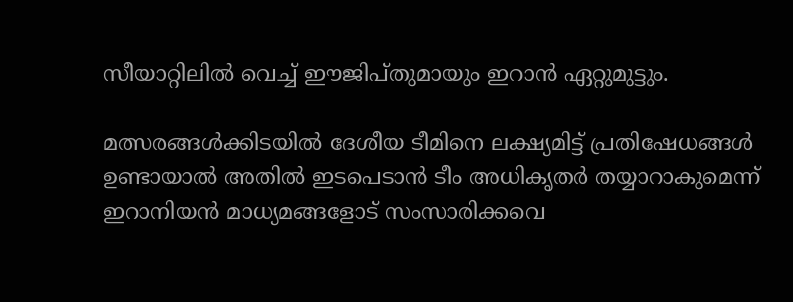സീയാറ്റിലില്‍ വെച്ച് ഈജിപ്തുമായും ഇറാന്‍ ഏറ്റുമുട്ടും.

മത്സരങ്ങള്‍ക്കിടയില്‍ ദേശീയ ടീമിനെ ലക്ഷ്യമിട്ട് പ്രതിഷേധങ്ങള്‍ ഉണ്ടായാല്‍ അതില്‍ ഇടപെടാന്‍ ടീം അധികൃതര്‍ തയ്യാറാകുമെന്ന് ഇറാനിയന്‍ മാധ്യമങ്ങളോട് സംസാരിക്കവെ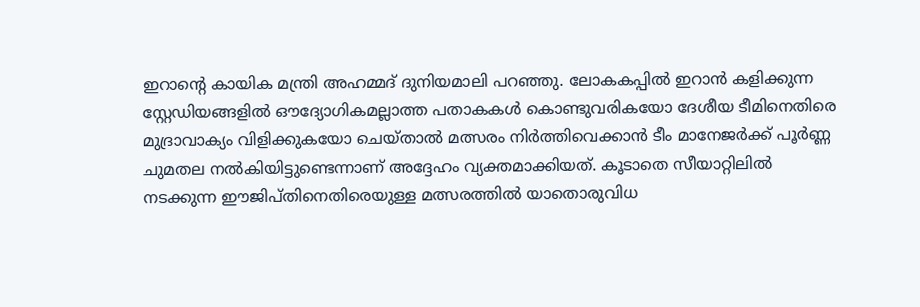ഇറാന്റെ കായിക മന്ത്രി അഹമ്മദ് ദുനിയമാലി പറഞ്ഞു. ലോകകപ്പില്‍ ഇറാന്‍ കളിക്കുന്ന സ്റ്റേഡിയങ്ങളില്‍ ഔദ്യോഗികമല്ലാത്ത പതാകകള്‍ കൊണ്ടുവരികയോ ദേശീയ ടീമിനെതിരെ മുദ്രാവാക്യം വിളിക്കുകയോ ചെയ്താല്‍ മത്സരം നിര്‍ത്തിവെക്കാന്‍ ടീം മാനേജര്‍ക്ക് പൂര്‍ണ്ണ ചുമതല നല്‍കിയിട്ടുണ്ടെന്നാണ് അദ്ദേഹം വ്യക്തമാക്കിയത്. കൂടാതെ സീയാറ്റിലില്‍ നടക്കുന്ന ഈജിപ്തിനെതിരെയുള്ള മത്സരത്തില്‍ യാതൊരുവിധ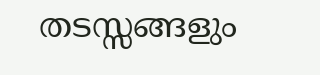തടസ്സങ്ങളും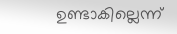ഉണ്ടാകില്ലെന്ന്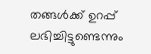തങ്ങള്‍ക്ക് ഉറപ്പ് ലഭിച്ചിട്ടുണ്ടെന്നും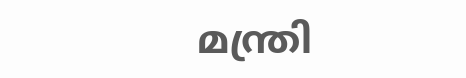മന്ത്രി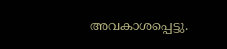അവകാശപ്പെട്ടു.